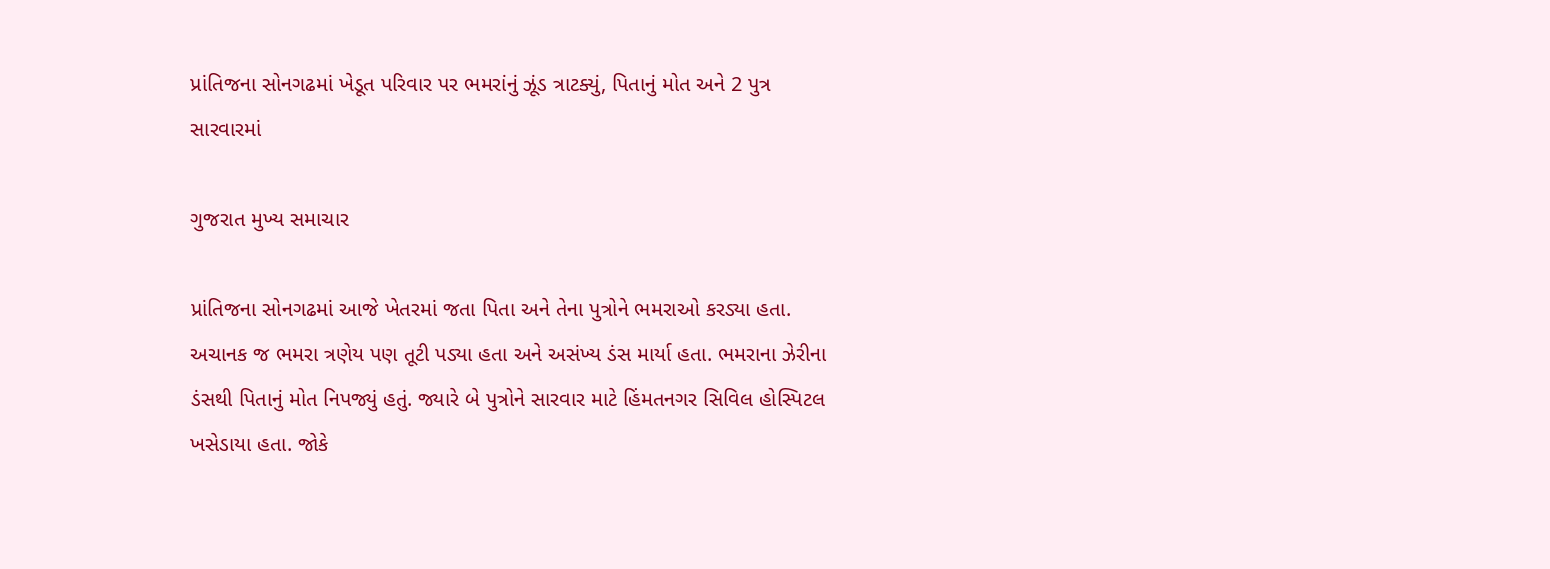પ્રાંતિજના સોનગઢમાં ખેડૂત પરિવાર પર ભમરાંનું ઝૂંડ ત્રાટક્યું, પિતાનું મોત અને 2 પુત્ર સારવારમાં

ગુજરાત મુખ્ય સમાચાર

પ્રાંતિજના સોનગઢમાં આજે ખેતરમાં જતા પિતા અને તેના પુત્રોને ભમરાઓ કરડ્યા હતા. અચાનક જ ભમરા ત્રણેય પણ તૂટી પડ્યા હતા અને અસંખ્ય ડંસ માર્યા હતા. ભમરાના ઝેરીના ડંસથી પિતાનું મોત નિપજ્યું હતું. જ્યારે બે પુત્રોને સારવાર માટે હિંમતનગર સિવિલ હોસ્પિટલ ખસેડાયા હતા. જોકે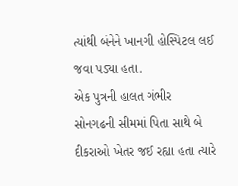ત્યાંથી બંનેને ખાનગી હોસ્પિટલ લઈ જવા પડ્યા હતા.
એક પુત્રની હાલત ગંભીર
સોનગઢની સીમમાં પિતા સાથે બે દીકરાઓ ખેતર જઈ રહ્યા હતા ત્યારે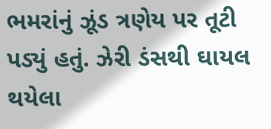ભમરાંનું ઝૂંડ ત્રણેય પર તૂટી પડ્યું હતું. ઝેરી ડંસથી ઘાયલ થયેલા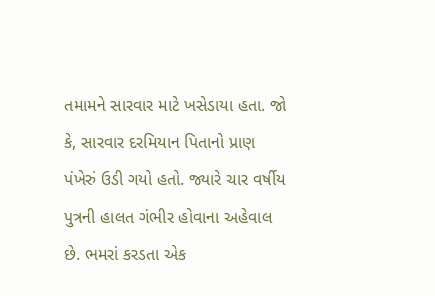તમામને સારવાર માટે ખસેડાયા હતા. જો કે, સારવાર દરમિયાન પિતાનો પ્રાણ પંખેરું ઉડી ગયો હતો. જ્યારે ચાર વર્ષીય પુત્રની હાલત ગંભીર હોવાના અહેવાલ છે. ભમરાં કરડતા એક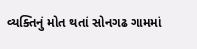વ્યક્તિનું મોત થતાં સોનગઢ ગામમાં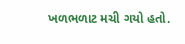ખળભળાટ મચી ગયો હતો.